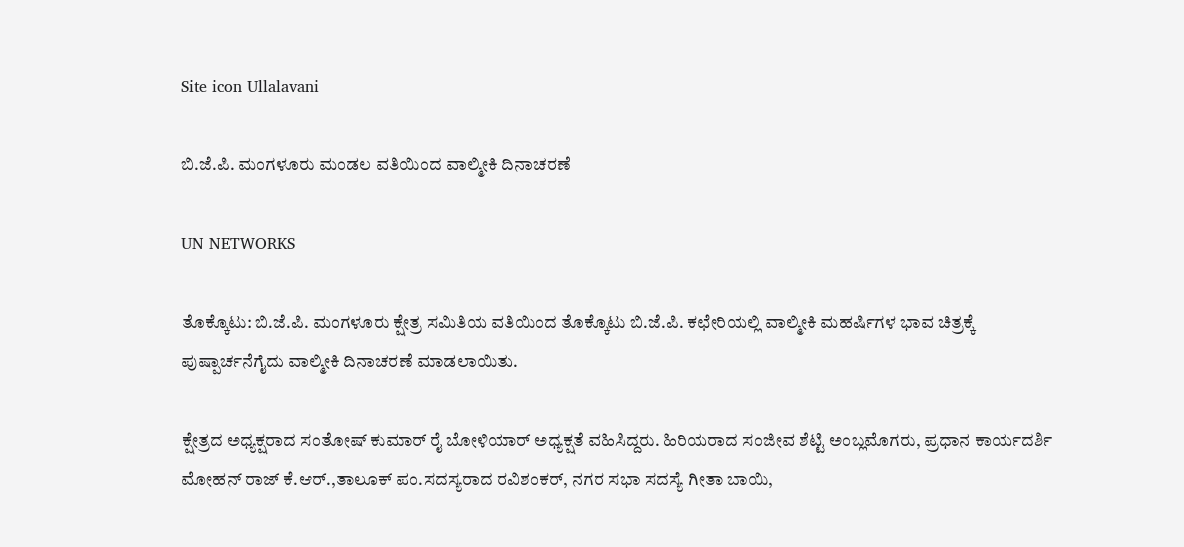Site icon Ullalavani

ಬಿ.ಜೆ.ಪಿ. ಮಂಗಳೂರು ಮಂಡಲ ವತಿಯಿಂದ ವಾಲ್ಮೀಕಿ ದಿನಾಚರಣೆ

UN NETWORKS

ತೊಕ್ಕೊಟು: ಬಿ.ಜೆ.ಪಿ. ಮಂಗಳೂರು ಕ್ಷೇತ್ರ ಸಮಿತಿಯ ವತಿಯಿಂದ ತೊಕ್ಕೊಟು ಬಿ.ಜೆ.ಪಿ. ಕಛೇರಿಯಲ್ಲಿ ವಾಲ್ಮೀಕಿ ಮಹರ್ಷಿಗಳ ಭಾವ ಚಿತ್ರಕ್ಕೆ ಪುಷ್ಪಾರ್ಚನೆಗೈದು ವಾಲ್ಮೀಕಿ ದಿನಾಚರಣೆ ಮಾಡಲಾಯಿತು.

ಕ್ಷೇತ್ರದ ಅಧ್ಯಕ್ಷರಾದ ಸಂತೋಷ್ ಕುಮಾರ್ ರೈ ಬೋಳಿಯಾರ್ ಅಧ್ಯಕ್ಷತೆ ವಹಿಸಿದ್ದರು. ಹಿರಿಯರಾದ ಸಂಜೀವ ಶೆಟ್ಟಿ ಅಂಬ್ಲಮೊಗರು, ಪ್ರಧಾನ ಕಾರ್ಯದರ್ಶಿ ಮೋಹನ್ ರಾಜ್ ಕೆ.ಆರ್.,ತಾಲೂಕ್ ಪಂ.ಸದಸ್ಯರಾದ ರವಿಶಂಕರ್, ನಗರ ಸಭಾ ಸದಸ್ಯೆ ಗೀತಾ ಬಾಯಿ,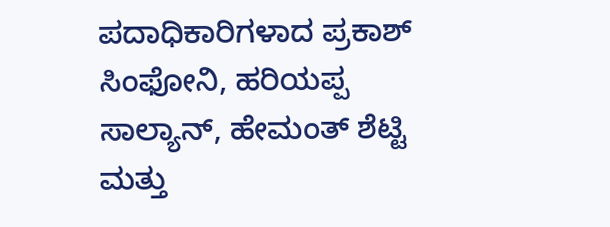ಪದಾಧಿಕಾರಿಗಳಾದ ಪ್ರಕಾಶ್ ಸಿಂಫೋನಿ, ಹರಿಯಪ್ಪ ಸಾಲ್ಯಾನ್, ಹೇಮಂತ್ ಶೆಟ್ಟಿ ಮತ್ತು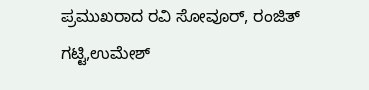ಪ್ರಮುಖರಾದ ರವಿ ಸೋವೂರ್, ರಂಜಿತ್ ಗಟ್ಟಿ,ಉಮೇಶ್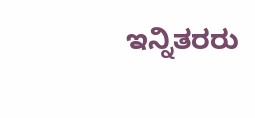ಇನ್ನಿತರರು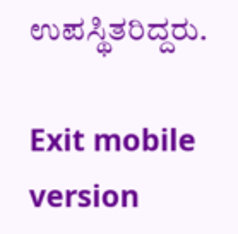ಉಪಸ್ಥಿತರಿದ್ದರು.

Exit mobile version